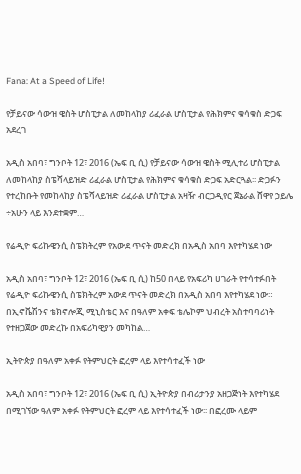Fana: At a Speed of Life!

የቻይናው ሳውዝ ዌስት ሆስፒታል ለመከላከያ ሪፈራል ሆስፒታል የሕክምና ቁሳቁስ ድጋፍ አደረገ

አዲስ አበባ፣ ግንቦት 12፣ 2016 (ኤፍ ቢ ሲ) የቻይናው ሳውዝ ዌስት ሚሊተሪ ሆስፒታል ለመከላከያ ስፔሻላይዝድ ሪፈራል ሆስፒታል የሕክምና ቁሳቁስ ድጋፍ አድርጓል፡፡ ድጋፉን  የተረከቡት የመከላከያ ስፔሻላይዝድ ሪፈራል ሆስፒታል አዛዥ ብርጋዲየር ጀኔራል ሸዋየ ኃይሌ ÷አሁን ላይ እንደተቋም…

የሬዲዮ ፍሪኩዌንሲ ስፔክትረም የአውደ ጥናት መድረክ በአዲስ አበባ እየተካሄደ ነው

አዲስ አበባ፣ ግንቦት 12፣ 2016 (ኤፍ ቢ ሲ) ከ50 በላይ የአፍሪካ ሀገራት የተሳተፉበት የሬዲዮ ፍሪኩዌንሲ ስፔክትረም አውደ ጥናት መድረክ በአዲስ አበባ እየተካሄደ ነው። በኢኖቬሽንና ቴክኖሎጂ ሚኒስቴር እና በዓለም አቀፍ ቴሌኮም ህብረት አስተባባሪነት የተዘጋጀው መድረኩ በአፍሪካዊያን መካከል…

ኢትዮጵያ በዓለም አቀፉ የትምህርት ፎረም ላይ እየተሳተፈች ነው

አዲስ አበባ፣ ግንቦት 12፣ 2016 (ኤፍ ቢ ሲ) ኢትዮጵያ በብሪታንያ አዘጋጅነት እየተካሄደ በሚገኘው ዓለም አቀፉ የትምህርት ፎረም ላይ እየተሳተፈች ነው፡፡ በፎረሙ ላይም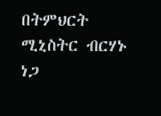በትምህርት ሚኒስትር ብርሃኑ ነጋ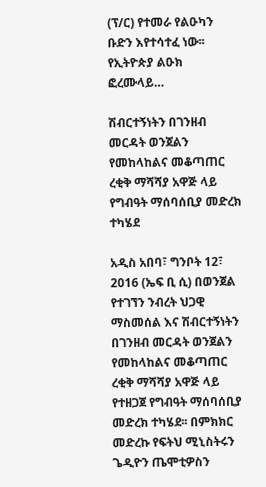(ፕ/ር) የተመራ የልዑካን ቡድን እየተሳተፈ ነው፡፡ የኢትዮጵያ ልዑክ ፎረሙላይ…

ሽብርተኝነትን በገንዘብ መርዳት ወንጀልን የመከላከልና መቆጣጠር ረቂቅ ማሻሻያ አዋጅ ላይ የግብዓት ማሰባሰቢያ መድረክ ተካሄደ

አዲስ አበባ፣ ግንቦት 12፣ 2016 (ኤፍ ቢ ሲ) በወንጀል የተገኘን ንብረት ህጋዊ ማስመሰል እና ሽብርተኝነትን በገንዘብ መርዳት ወንጀልን የመከላከልና መቆጣጠር ረቂቅ ማሻሻያ አዋጅ ላይ የተዘጋጀ የግብዓት ማሰባሰቢያ መድረክ ተካሄደ፡፡ በምክክር መድረኩ የፍትህ ሚኒስትሩን ጌዲዮን ጤሞቲዎስን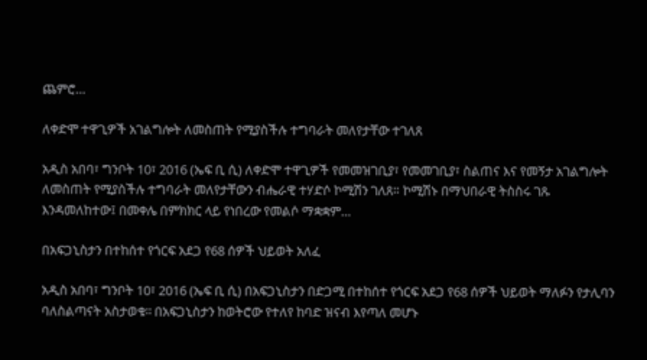ጨምሮ…

ለቀድሞ ተዋጊዎች አገልግሎት ለመስጠት የሚያስችሉ ተግባራት መለየታቸው ተገለጸ

አዲስ አበባ፣ ግንቦት 10፣ 2016 (ኤፍ ቢ ሲ) ለቀድሞ ተዋጊዎች የመመዝገቢያ፣ የመመገቢያ፣ ስልጠና እና የመኝታ አገልግሎት ለመስጠት የሚያስችሉ ተግባራት መለየታቸውን ብሔራዊ ተሃድሶ ኮሚሽን ገለጸ። ኮሚሽኑ በማህበራዊ ትስስሩ ገጹ እንዳመለከተው፤ በመቀሌ በምክክር ላይ የነበረው የመልሶ ማቋቋም…

በአፍጋኒስታን በተከሰተ የጎርፍ አደጋ የ68 ሰዎች ህይወት አለፈ

አዲስ አበባ፣ ግንቦት 10፣ 2016 (ኤፍ ቢ ሲ) በአፍጋኒስታን በድጋሚ በተከሰተ የጎርፍ አደጋ የ68 ሰዎች ህይወት ማለፉን የታሊባን ባለስልጣናት አስታወቁ፡፡ በአፍጋኒስታን ከወትሮው የተለየ ከባድ ዝናብ እየጣለ መሆኑ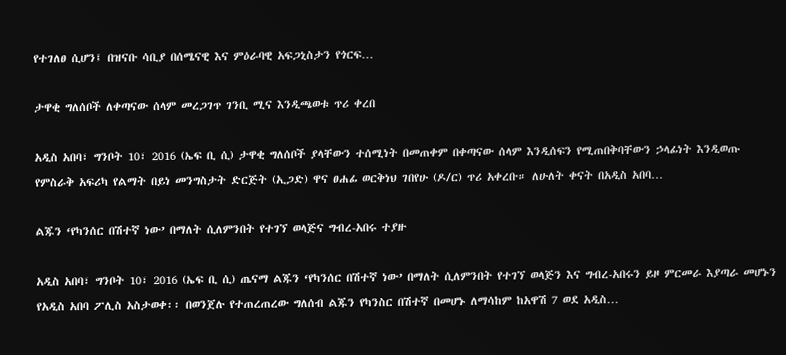የተገለፀ ሲሆን፤ በዝናቡ ሳቢያ በሰሜናዊ እና ምዕራባዊ አፍጋኒስታን የጎርፍ…

ታዋቂ ግለሰቦች ለቀጣናው ሰላም መረጋገጥ ገንቢ ሚና እንዲጫወቱ ጥሪ ቀረበ

አዲስ አበባ፣ ግንቦት 10፣ 2016 (ኤፍ ቢ ሲ) ታዋቂ ግለሰቦች ያላቸውን ተሰሚነት በመጠቀም በቀጣናው ሰላም እንዲሰፍን የሚጠበቅባቸውን ኃላፊነት እንዲወጡ የምስራቅ አፍሪካ የልማት በይነ መንግስታት ድርጅት (ኢጋድ) ዋና ፀሐፊ ወርቅነህ ገበየሁ (ዶ/ር) ጥሪ አቀረቡ። ለሁለት ቀናት በአዲስ አበባ…

ልጁን ‘የካንሰር በሽተኛ ነው’ በማለት ሲለምንበት የተገኘ ወላጅና ግብረ-አበሩ ተያዙ

አዲስ አበባ፣ ግንቦት 10፣ 2016 (ኤፍ ቢ ሲ) ጤናማ ልጁን ‘የካንሰር በሽተኛ ነው’ በማለት ሲለምንበት የተገኘ ወላጅን እና ግብረ-አበሩን ይዞ ምርመራ እያጣራ መሆኑን የአዲስ አበባ ፖሊስ አስታወቀ፡፡ በወንጀሉ የተጠረጠረው ግለሰብ ልጁን የካንስር በሽተኛ በመሆኑ ለማሳከም ከአዋሽ 7 ወደ አዲስ…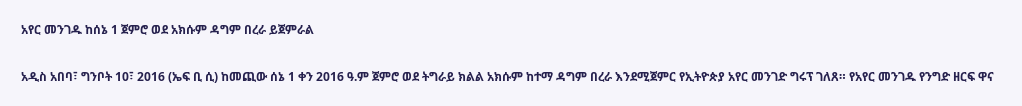አየር መንገዱ ከሰኔ 1 ጀምሮ ወደ አክሱም ዳግም በረራ ይጀምራል

አዲስ አበባ፣ ግንቦት 10፣ 2016 (ኤፍ ቢ ሲ) ከመጪው ሰኔ 1 ቀን 2016 ዓ.ም ጀምሮ ወደ ትግራይ ክልል አክሱም ከተማ ዳግም በረራ እንደሚጀምር የኢትዮጵያ አየር መንገድ ግሩፕ ገለጸ። የአየር መንገዱ የንግድ ዘርፍ ዋና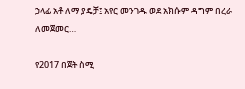ኃላፊ አቶ ለማ ያዴቻ፤ አየር መንገዱ ወደ አክሱም ዳግም በረራ ለመጀመር…

የ2017 በጀት ስሚ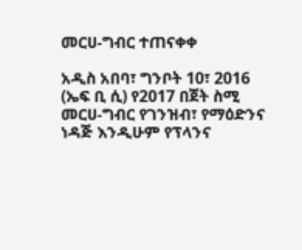መርሀ-ግብር ተጠናቀቀ

አዲስ አበባ፣ ግንቦት 10፣ 2016 (ኤፍ ቢ ሲ) የ2017 በጀት ስሚ መርሀ-ግብር የገንዝብ፣ የማዕድንና ነዳጅ እንዲሁም የፕላንና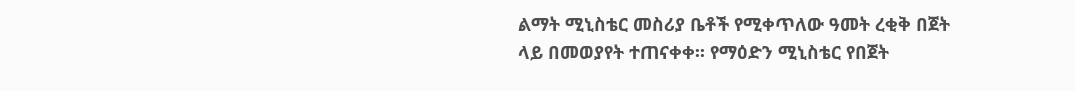ልማት ሚኒስቴር መስሪያ ቤቶች የሚቀጥለው ዓመት ረቂቅ በጀት ላይ በመወያየት ተጠናቀቀ፡፡ የማዕድን ሚኒስቴር የበጀት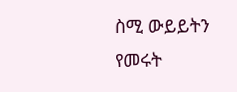ስሚ ውይይትን የመሩት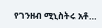የገንዘብ ሚኒስትሩ አቶ…